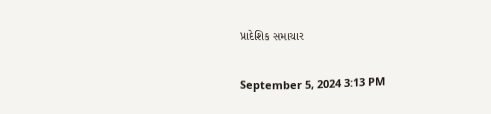પ્રાદેશિક સમાચાર

September 5, 2024 3:13 PM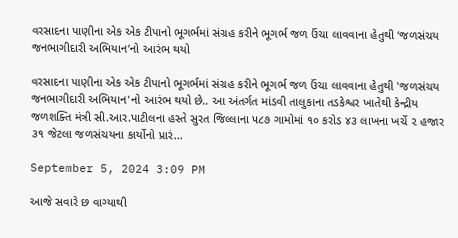વરસાદના પાણીના એક એક ટીપાનો ભૂગર્ભમાં સંગ્રહ કરીને ભૂગર્ભ જળ ઉંચા લાવવાના હેતુથી ‘જળસંચય જનભાગીદારી અભિયાન’નો આરંભ થયો

વરસાદના પાણીના એક એક ટીપાનો ભૂગર્ભમાં સંગ્રહ કરીને ભૂગર્ભ જળ ઉંચા લાવવાના હેતુથી 'જળસંચય જનભાગીદારી અભિયાન'નો આરંભ થયો છે.. આ અંતર્ગત માંડવી તાલુકાના તડકેશ્વર ખાતેથી કેન્દ્રીય જળશક્તિ મંત્રી સી.આર.પાટીલના હસ્તે સુરત જિલ્લાના ૫૮૭ ગામોમાં ૧૦ કરોડ ૪૩ લાખના ખર્ચે ૨ હજાર ૩૧ જેટલા જળસંચયના કાર્યોનો પ્રારં...

September 5, 2024 3:09 PM

આજે સવારે છ વાગ્યાથી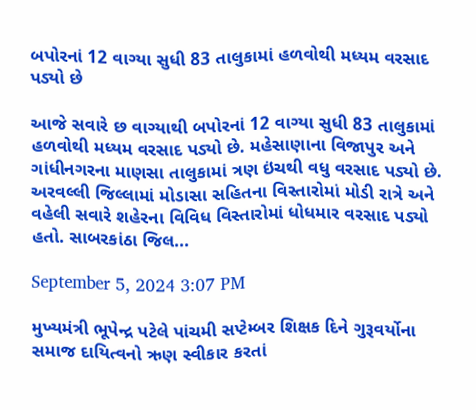બપોરનાં 12 વાગ્યા સુધી 83 તાલુકામાં હળવોથી મધ્યમ વરસાદ પડ્યો છે

આજે સવારે છ વાગ્યાથી બપોરનાં 12 વાગ્યા સુધી 83 તાલુકામાં હળવોથી મધ્યમ વરસાદ પડ્યો છે. મહેસાણાના વિજાપુર અને ગાંધીનગરના માણસા તાલુકામાં ત્રણ ઇંચથી વધુ વરસાદ પડ્યો છે. અરવલ્લી જિલ્લામાં મોડાસા સહિતના વિસ્તારોમાં મોડી રાત્રે અને વહેલી સવારે શહેરના વિવિધ વિસ્તારોમાં ધોધમાર વરસાદ પડ્યો હતો. સાબરકાંઠા જિલ...

September 5, 2024 3:07 PM

મુખ્યમંત્રી ભૂપેન્દ્ર પટેલે પાંચમી સપ્ટેમ્બર શિક્ષક દિને ગુરૂવર્યોના સમાજ દાયિત્વનો ઋણ સ્વીકાર કરતાં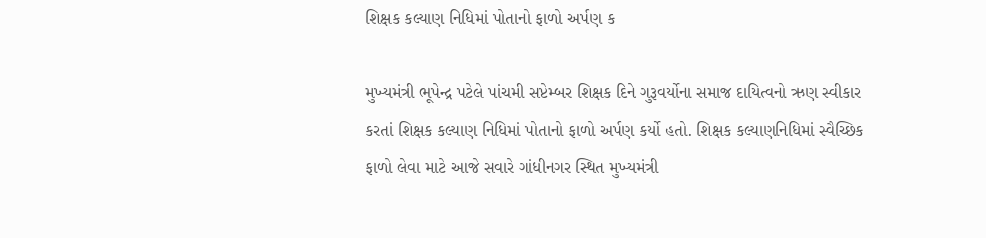શિક્ષક કલ્યાણ નિધિમાં પોતાનો ફાળો અર્પણ ક

મુખ્યમંત્રી ભૂપેન્દ્ર પટેલે પાંચમી સપ્ટેમ્બર શિક્ષક દિને ગુરૂવર્યોના સમાજ દાયિત્વનો ઋણ સ્વીકાર કરતાં શિક્ષક કલ્યાણ નિધિમાં પોતાનો ફાળો અર્પણ કર્યો હતો. શિક્ષક કલ્યાણનિધિમાં સ્વૈચ્છિક ફાળો લેવા માટે આજે સવારે ગાંધીનગર સ્થિત મુખ્યમંત્રી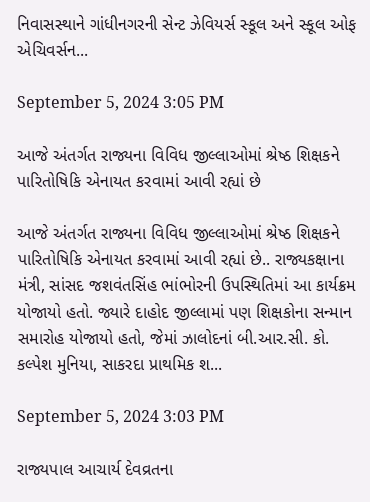નિવાસસ્થાને ગાંધીનગરની સેન્ટ ઝેવિયર્સ સ્કૂલ અને સ્કૂલ ઓફ એચિવર્સન...

September 5, 2024 3:05 PM

આજે અંતર્ગત રાજ્યના વિવિધ જીલ્લાઓમાં શ્રેષ્ઠ શિક્ષકને પારિતોષિકિ એનાયત કરવામાં આવી રહ્યાં છે

આજે અંતર્ગત રાજ્યના વિવિધ જીલ્લાઓમાં શ્રેષ્ઠ શિક્ષકને પારિતોષિકિ એનાયત કરવામાં આવી રહ્યાં છે.. રાજ્યકક્ષાના મંત્રી, સાંસદ જશવંતસિંહ ભાંભોરની ઉપસ્થિતિમાં આ કાર્યક્રમ યોજાયો હતો. જ્યારે દાહોદ જીલ્લામાં પણ શિક્ષકોના સન્માન સમારોહ યોજાયો હતો, જેમાં ઝાલોદનાં બી.આર.સી. કો. કલ્પેશ મુનિયા, સાકરદા પ્રાથમિક શ...

September 5, 2024 3:03 PM

રાજ્યપાલ આચાર્ય દેવવ્રતના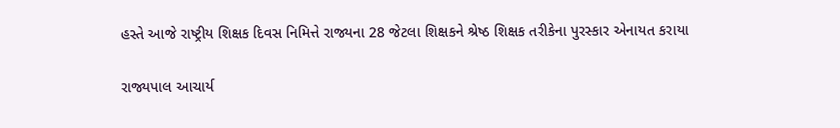હસ્તે આજે રાષ્ટ્રીય શિક્ષક દિવસ નિમિત્તે રાજ્યના 28 જેટલા શિક્ષકને શ્રેષ્ઠ શિક્ષક તરીકેના પુરસ્કાર એનાયત કરાયા

રાજ્યપાલ આચાર્ય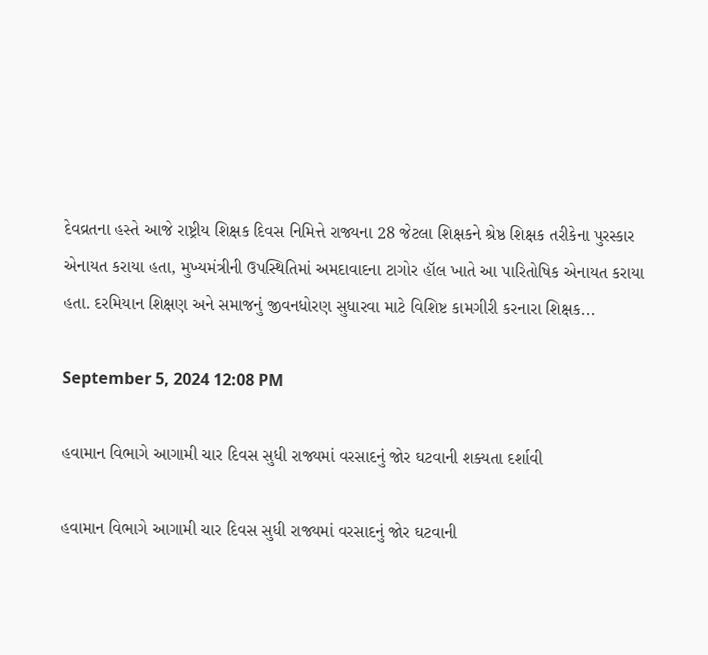દેવવ્રતના હસ્તે આજે રાષ્ટ્રીય શિક્ષક દિવસ નિમિત્તે રાજ્યના 28 જેટલા શિક્ષકને શ્રેષ્ઠ શિક્ષક તરીકેના પુરસ્કાર એનાયત કરાયા હતા, મુખ્યમંત્રીની ઉપસ્થિતિમાં અમદાવાદના ટાગોર હૉલ ખાતે આ પારિતોષિક એનાયત કરાયા હતા. દરમિયાન શિક્ષણ અને સમાજનું જીવનધોરણ સુધારવા માટે વિશિષ્ટ કામગીરી કરનારા શિક્ષક...

September 5, 2024 12:08 PM

હવામાન વિભાગે આગામી ચાર દિવસ સુધી રાજ્યમાં વરસાદનું જોર ઘટવાની શક્યતા દર્શાવી

હવામાન વિભાગે આગામી ચાર દિવસ સુધી રાજ્યમાં વરસાદનું જોર ઘટવાની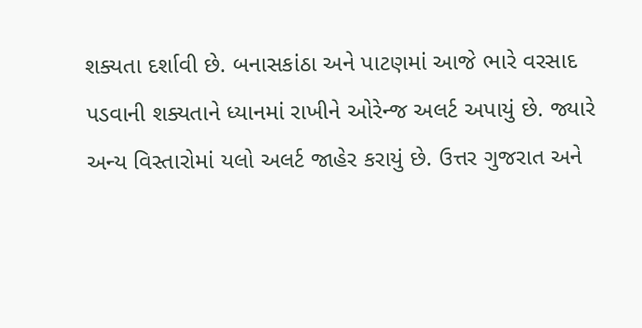શક્યતા દર્શાવી છે. બનાસકાંઠા અને પાટણમાં આજે ભારે વરસાદ પડવાની શક્યતાને ધ્યાનમાં રાખીને ઓરેન્જ અલર્ટ અપાયું છે. જ્યારે અન્ય વિસ્તારોમાં યલો અલર્ટ જાહેર કરાયું છે. ઉત્તર ગુજરાત અને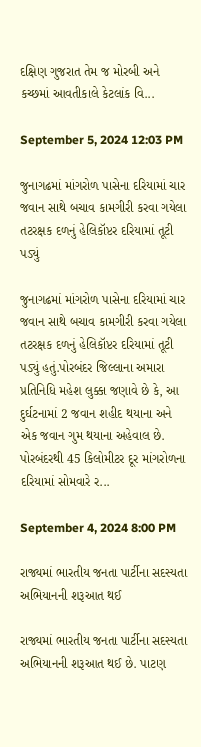દક્ષિણ ગુજરાત તેમ જ મોરબી અને કચ્છમાં આવતીકાલે કેટલાંક વિ...

September 5, 2024 12:03 PM

જુનાગઢમાં માંગરોળ પાસેના દરિયામાં ચાર જવાન સાથે બચાવ કામગીરી કરવા ગયેલા તટરક્ષક દળનું હેલિકૉપ્ટર દરિયામાં તૂટી પડ્યું

જુનાગઢમાં માંગરોળ પાસેના દરિયામાં ચાર જવાન સાથે બચાવ કામગીરી કરવા ગયેલા તટરક્ષક દળનું હેલિકૉપ્ટર દરિયામાં તૂટી પડ્યું હતું.પોરબંદર જિલ્લાના અમારા પ્રતિનિધિ મહેશ લુક્કા જણાવે છે કે, આ દુર્ઘટનામાં 2 જવાન શહીદ થયાના અને એક જવાન ગુમ થયાના અહેવાલ છે. પોરબંદરથી 45 કિલોમીટર દૂર માંગરોળના દરિયામાં સોમવારે ર...

September 4, 2024 8:00 PM

રાજ્યમાં ભારતીય જનતા પાર્ટીના સદસ્યતા અભિયાનની શરૂઆત થઈ

રાજ્યમાં ભારતીય જનતા પાર્ટીના સદસ્યતા અભિયાનની શરૂઆત થઈ છે. પાટણ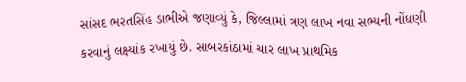સાંસદ ભરતસિંહ ડાભીએ જણાવ્યું કે, જિલ્લામાં ત્રણ લાખ નવા સભ્યની નોંધણી કરવાનું લક્ષ્યાંક રખાયું છે. સાબરકાંઠામાં ચાર લાખ પ્રાથમિક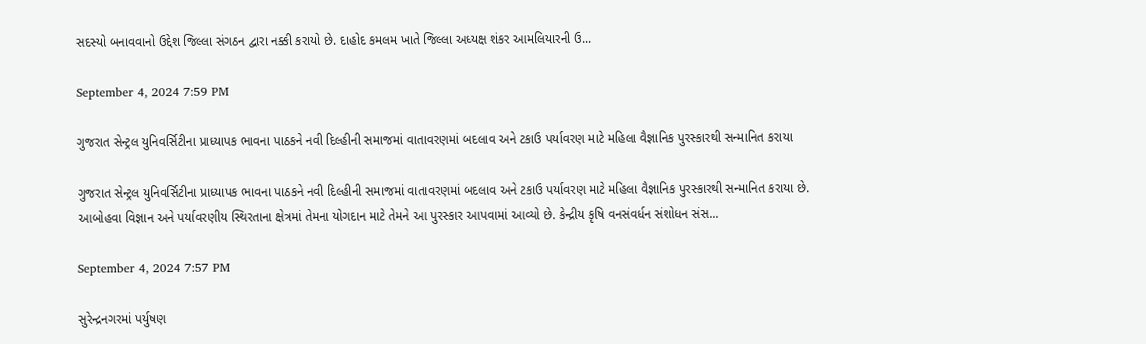સદસ્યો બનાવવાનો ઉદ્દેશ જિલ્લા સંગઠન દ્વારા નક્કી કરાયો છે. દાહોદ કમલમ ખાતે જિલ્લા અધ્યક્ષ શંકર આમલિયારની ઉ...

September 4, 2024 7:59 PM

ગુજરાત સેન્ટ્રલ યુનિવર્સિટીના પ્રાધ્યાપક ભાવના પાઠકને નવી દિલ્હીની સમાજમાં વાતાવરણમાં બદલાવ અને ટકાઉ પર્યાવરણ માટે મહિલા વૈજ્ઞાનિક પુરસ્કારથી સન્માનિત કરાયા

ગુજરાત સેન્ટ્રલ યુનિવર્સિટીના પ્રાધ્યાપક ભાવના પાઠકને નવી દિલ્હીની સમાજમાં વાતાવરણમાં બદલાવ અને ટકાઉ પર્યાવરણ માટે મહિલા વૈજ્ઞાનિક પુરસ્કારથી સન્માનિત કરાયા છે. આબોહવા વિજ્ઞાન અને પર્યાવરણીય સ્થિરતાના ક્ષેત્રમાં તેમના યોગદાન માટે તેમને આ પુરસ્કાર આપવામાં આવ્યો છે. કેન્દ્રીય કૃષિ વનસંવર્ધન સંશોધન સંસ...

September 4, 2024 7:57 PM

સુરેન્દ્રનગરમાં પર્યુષણ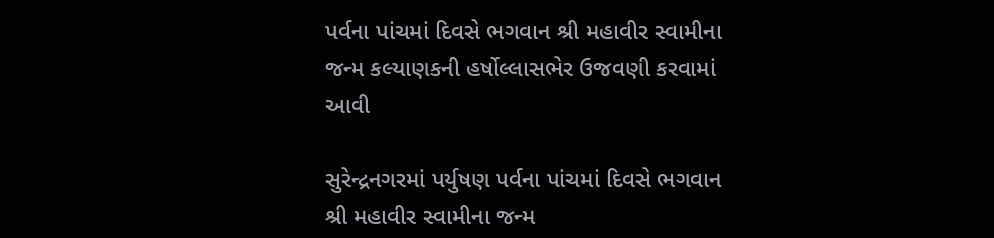પર્વના પાંચમાં દિવસે ભગવાન શ્રી મહાવીર સ્વામીના જન્મ કલ્યાણકની હર્ષોલ્લાસભેર ઉજવણી કરવામાં આવી

સુરેન્દ્રનગરમાં પર્યુષણ પર્વના પાંચમાં દિવસે ભગવાન શ્રી મહાવીર સ્વામીના જન્મ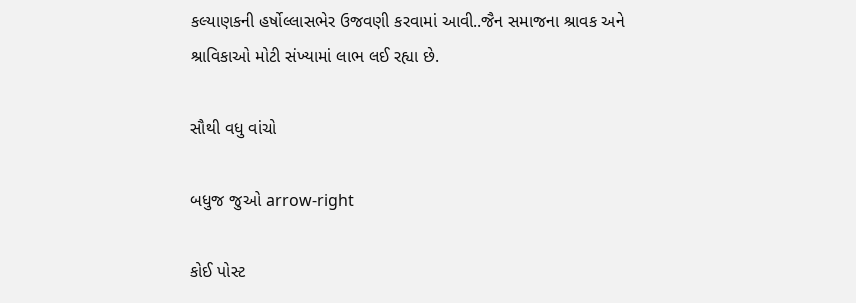કલ્યાણકની હર્ષોલ્લાસભેર ઉજવણી કરવામાં આવી..જૈન સમાજના શ્રાવક અને શ્રાવિકાઓ મોટી સંખ્યામાં લાભ લઈ રહ્યા છે.

સૌથી વધુ વાંચો

બધુજ જુઓ arrow-right

કોઈ પોસ્ટ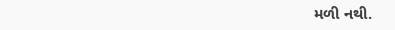મળી નથી.